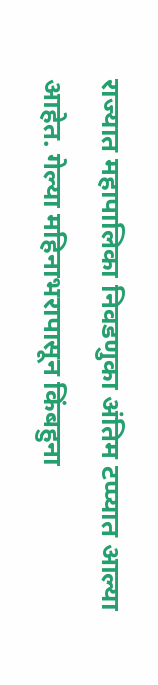राज्यात महापालिका निवडणुका अंतिम टप्प्यात आल्या आहेत. गेल्या महिनाभरापासून किंबहुना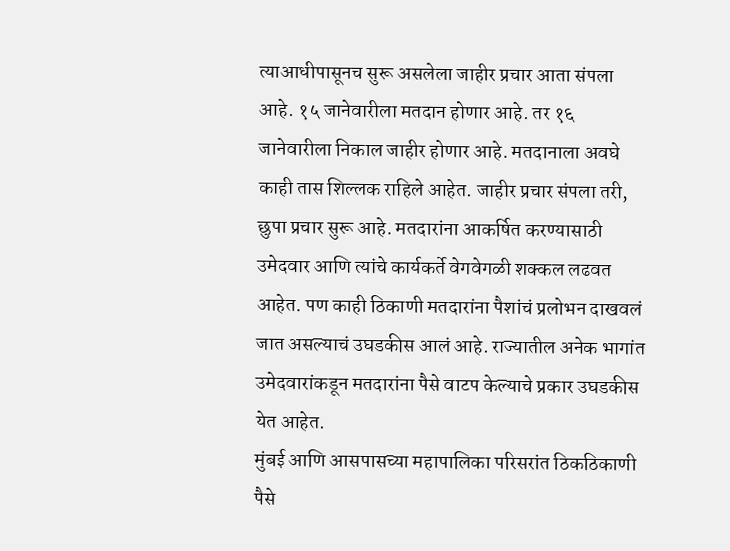त्याआधीपासूनच सुरू असलेला जाहीर प्रचार आता संपला आहे. १५ जानेवारीला मतदान होणार आहे. तर १६ जानेवारीला निकाल जाहीर होणार आहे. मतदानाला अवघे काही तास शिल्लक राहिले आहेत. जाहीर प्रचार संपला तरी, छुपा प्रचार सुरू आहे. मतदारांना आकर्षित करण्यासाठी उमेदवार आणि त्यांचे कार्यकर्ते वेगवेगळी शक्कल लढवत आहेत. पण काही ठिकाणी मतदारांना पैशांचं प्रलोभन दाखवलं जात असल्याचं उघडकीस आलं आहे. राज्यातील अनेक भागांत उमेदवारांकडून मतदारांना पैसे वाटप केल्याचे प्रकार उघडकीस येत आहेत.
मुंबई आणि आसपासच्या महापालिका परिसरांत ठिकठिकाणी पैसे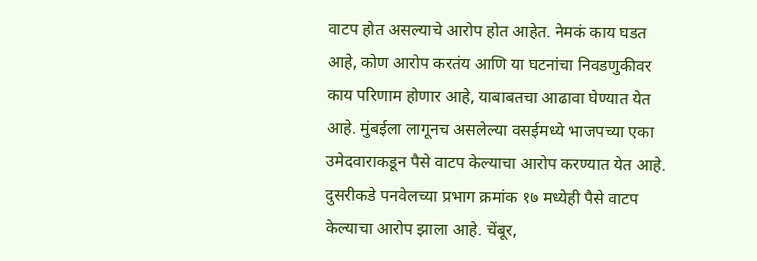वाटप होत असल्याचे आरोप होत आहेत. नेमकं काय घडत आहे, कोण आरोप करतंय आणि या घटनांचा निवडणुकीवर काय परिणाम होणार आहे, याबाबतचा आढावा घेण्यात येत आहे. मुंबईला लागूनच असलेल्या वसईमध्ये भाजपच्या एका उमेदवाराकडून पैसे वाटप केल्याचा आरोप करण्यात येत आहे. दुसरीकडे पनवेलच्या प्रभाग क्रमांक १७ मध्येही पैसे वाटप केल्याचा आरोप झाला आहे. चेंबूर,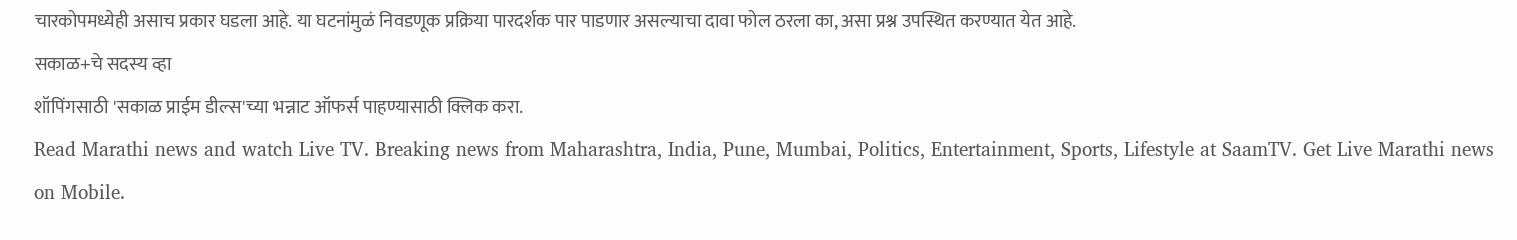चारकोपमध्येही असाच प्रकार घडला आहे. या घटनांमुळं निवडणूक प्रक्रिया पारदर्शक पार पाडणार असल्याचा दावा फोल ठरला का, असा प्रश्न उपस्थित करण्यात येत आहे.
सकाळ+चे सदस्य व्हा
शॉपिंगसाठी 'सकाळ प्राईम डील्स'च्या भन्नाट ऑफर्स पाहण्यासाठी क्लिक करा.
Read Marathi news and watch Live TV. Breaking news from Maharashtra, India, Pune, Mumbai, Politics, Entertainment, Sports, Lifestyle at SaamTV. Get Live Marathi news on Mobile.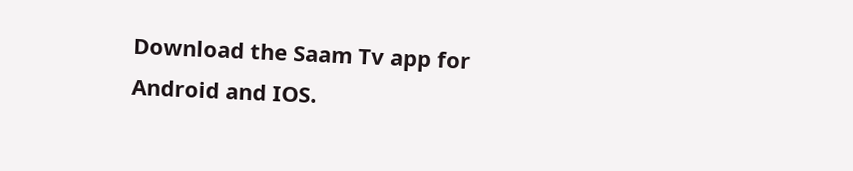Download the Saam Tv app for Android and IOS.